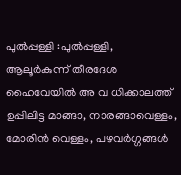പുൽപ്പള്ളി :പുൽപ്പള്ളി, ആലൂർകുന്ന് തീരദേശ ഹൈവേയിൽ അ വ ധിക്കാലത്ത് ഉപ്പിലിട്ട മാങ്ങാ, നാരങ്ങാവെള്ളം, മോരിൻ വെള്ളം, പഴവർഗ്ഗങ്ങൾ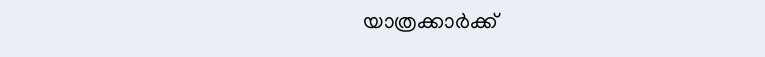യാത്രക്കാർക്ക്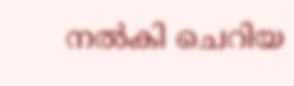നൽകി ചെറിയ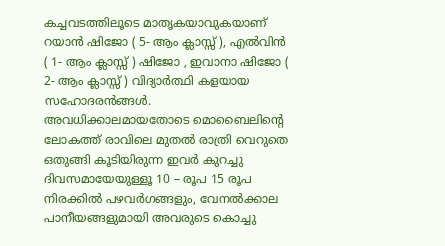കച്ചവടത്തിലൂടെ മാതൃകയാവുകയാണ് റയാൻ ഷിജോ ( 5- ആം ക്ലാസ്സ് ), എൽവിൻ ( 1- ആം ക്ലാസ്സ് ) ഷിജോ , ഇവാനാ ഷിജോ ( 2- ആം ക്ലാസ്സ് ) വിദ്യാർത്ഥി കളയായ സഹോദരൻങ്ങൾ.
അവധിക്കാലമായതോടെ മൊബൈലിന്റെ ലോകത്ത് രാവിലെ മുതൽ രാത്രി വെറുതെ ഒതുങ്ങി കൂടിയിരുന്ന ഇവർ കുറച്ചു ദിവസമായേയുള്ളൂ 10 – രൂപ 15 രൂപ നിരക്കിൽ പഴവർഗങ്ങളും, വേനൽക്കാല പാനീയങ്ങളുമായി അവരുടെ കൊച്ചു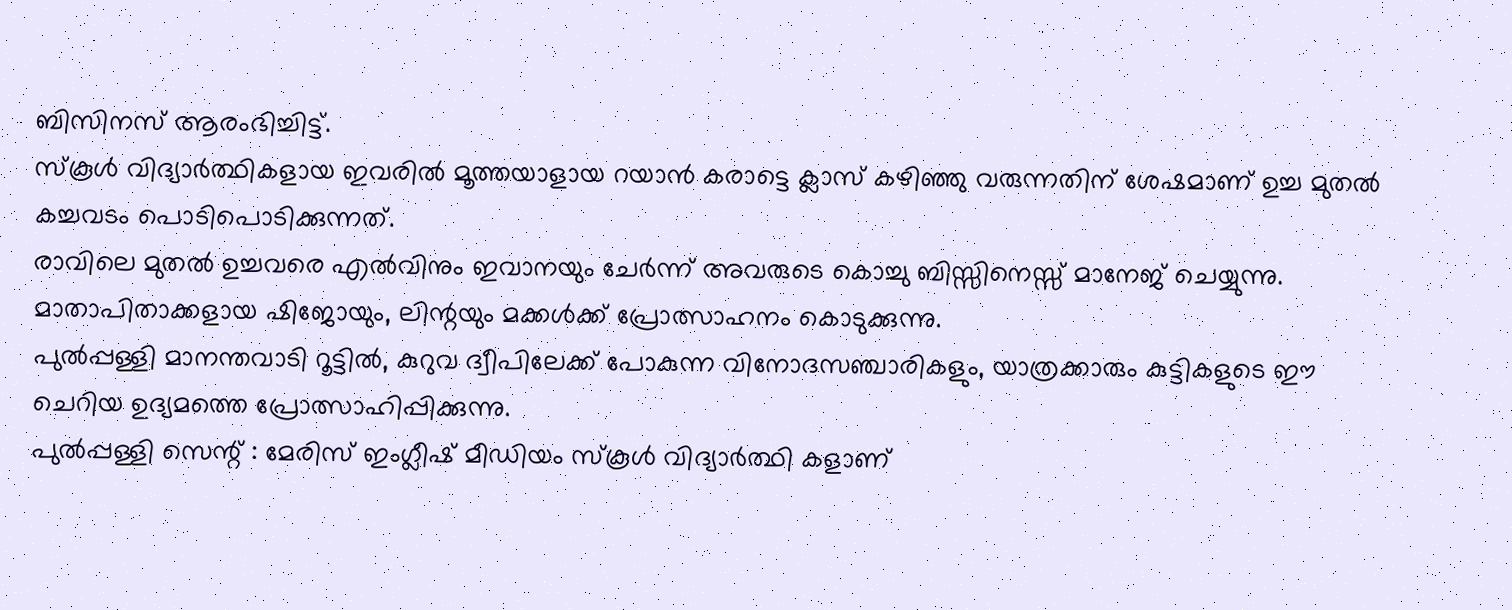ബിസിനസ് ആരംഭിച്ചിട്ട്.
സ്കൂൾ വിദ്യാർത്ഥികളായ ഇവരിൽ മൂത്തയാളായ റയാൻ കരാട്ടെ ക്ലാസ് കഴിഞ്ഞു വരുന്നതിന് ശേഷമാണ് ഉച്ച മുതൽ കച്ചവടം പൊടിപൊടിക്കുന്നത്.
രാവിലെ മുതൽ ഉച്ചവരെ എൽവിനും ഇവാനയും ചേർന്ന് അവരുടെ കൊച്ചു ബിസ്സിനെസ്സ് മാനേജ് ചെയ്യുന്നു.
മാതാപിതാക്കളായ ഷിജോയും, ലിന്റയും മക്കൾക്ക് പ്രോത്സാഹനം കൊടുക്കുന്നു.
പുൽപ്പള്ളി മാനന്തവാടി റൂട്ടിൽ, കുറുവ ദ്വീപിലേക്ക് പോകുന്ന വിനോദസഞ്ചാരികളും, യാത്രക്കാരും കുട്ടികളുടെ ഈ ചെറിയ ഉദ്യമത്തെ പ്രോത്സാഹിപ്പിക്കുന്നു.
പുൽപ്പള്ളി സെന്റ് : മേരിസ് ഇംഗ്ലീഷ് മീഡിയം സ്കൂൾ വിദ്യാർത്ഥി കളാണ്